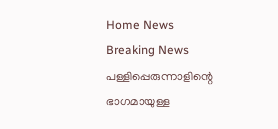Home News Breaking News പള്ളിപ്പെരുന്നാളിന്റെ ഭാഗമായുള്ള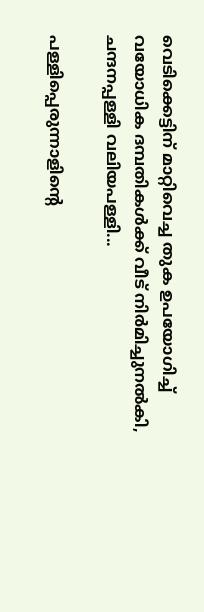വെടിക്കെട്ടിന് മാറ്റിവെച്ച തുക ഉപയോഗിച്ച് വയോധിക ദമ്പതികള്‍ക്ക് വീട് നിര്‍മിച്ചുനല്‍കി, ചന്ദനപ്പള്ളി വലിയപള്ളി...

പള്ളിപ്പെരുന്നാളിന്റെ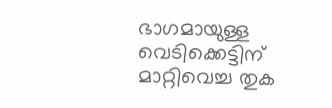ഭാഗമായുള്ള വെടിക്കെട്ടിന് മാറ്റിവെച്ച തുക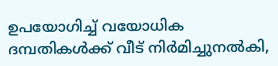ഉപയോഗിച്ച് വയോധിക ദമ്പതികള്‍ക്ക് വീട് നിര്‍മിച്ചുനല്‍കി,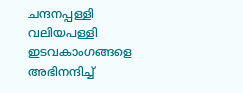ചന്ദനപ്പള്ളി വലിയപള്ളി ഇടവകാംഗങ്ങളെ അഭിനന്ദിച്ച്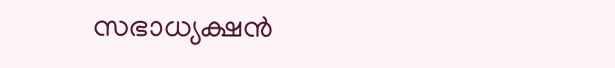സഭാധ്യക്ഷന്‍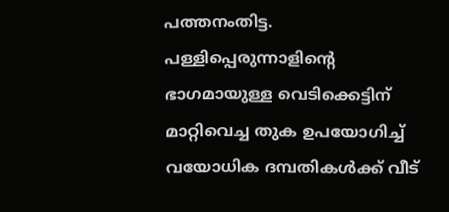പത്തനംതിട്ട. പള്ളിപ്പെരുന്നാളിന്റെ ഭാഗമായുള്ള വെടിക്കെട്ടിന് മാറ്റിവെച്ച തുക ഉപയോഗിച്ച് വയോധിക ദമ്പതികള്‍ക്ക് വീട്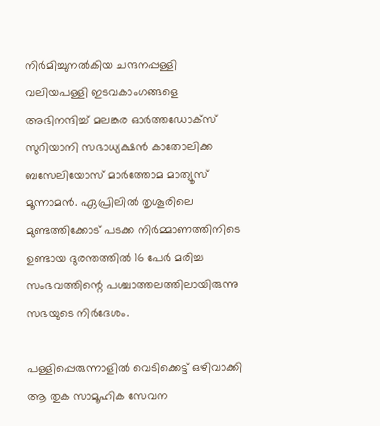നിര്‍മിച്ചുനല്‍കിയ ചന്ദനപ്പള്ളി വലിയപള്ളി ഇടവകാംഗങ്ങളെ അഭിനന്ദിച്ച് മലങ്കര ഓര്‍ത്തഡോക്‌സ് സുറിയാനി സഭാധ്യക്ഷന്‍ കാതോലിക്ക ബസേലിയോസ് മാര്‍ത്തോമ മാത്യൂസ് മൂന്നാമന്‍. ഏപ്രിലില്‍ തൃശൂരിലെ മുണ്ടത്തിക്കോട് പടക്ക നിര്‍മ്മാണത്തിനിടെ ഉണ്ടായ ദുരന്തത്തില്‍ 16 പേര്‍ മരിച്ച സംഭവത്തിന്റെ പശ്ചാത്തലത്തിലായിരുന്നു സഭയുടെ നിര്‍ദേശം.

പള്ളിപ്പെരുന്നാളില്‍ വെടിക്കെട്ട് ഒഴിവാക്കി ആ തുക സാമൂഹിക സേവന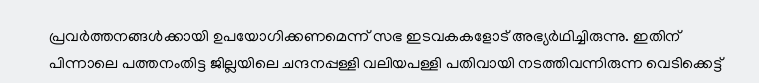പ്രവര്‍ത്തനങ്ങള്‍ക്കായി ഉപയോഗിക്കണമെന്ന് സഭ ഇടവകകളോട് അഭ്യര്‍ഥിച്ചിരുന്നു. ഇതിന് പിന്നാലെ പത്തനംതിട്ട ജില്ലയിലെ ചന്ദനപ്പള്ളി വലിയപള്ളി പതിവായി നടത്തിവന്നിരുന്ന വെടിക്കെട്ട്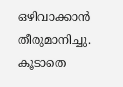ഒഴിവാക്കാന്‍ തീരുമാനിച്ചു. കൂടാതെ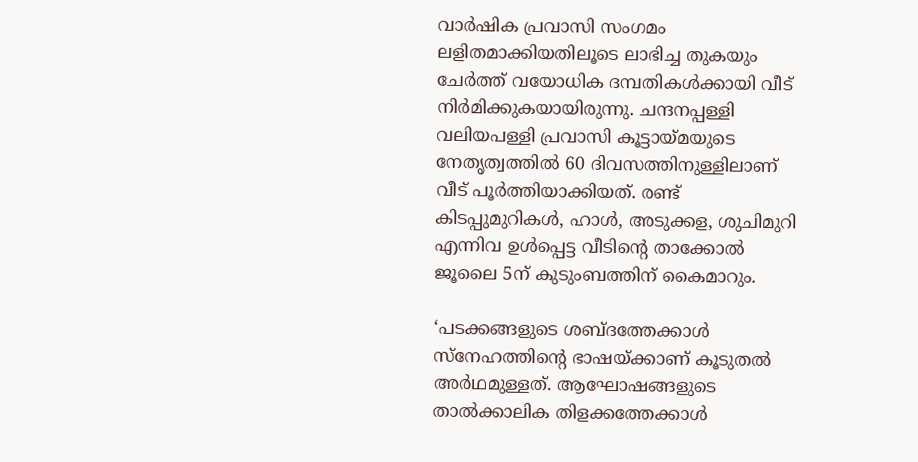വാര്‍ഷിക പ്രവാസി സംഗമം ലളിതമാക്കിയതിലൂടെ ലാഭിച്ച തുകയും ചേര്‍ത്ത് വയോധിക ദമ്പതികള്‍ക്കായി വീട് നിര്‍മിക്കുകയായിരുന്നു. ചന്ദനപ്പള്ളി വലിയപള്ളി പ്രവാസി കൂട്ടായ്മയുടെ നേതൃത്വത്തില്‍ 60 ദിവസത്തിനുള്ളിലാണ് വീട് പൂര്‍ത്തിയാക്കിയത്. രണ്ട് കിടപ്പുമുറികള്‍, ഹാള്‍, അടുക്കള, ശുചിമുറി എന്നിവ ഉള്‍പ്പെട്ട വീടിന്റെ താക്കോല്‍ ജൂലൈ 5ന് കുടുംബത്തിന് കൈമാറും.

‘പടക്കങ്ങളുടെ ശബ്ദത്തേക്കാള്‍ സ്‌നേഹത്തിന്റെ ഭാഷയ്ക്കാണ് കൂടുതല്‍ അര്‍ഥമുള്ളത്. ആഘോഷങ്ങളുടെ താല്‍ക്കാലിക തിളക്കത്തേക്കാള്‍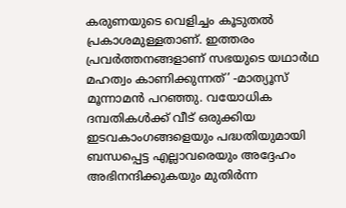കരുണയുടെ വെളിച്ചം കൂടുതല്‍ പ്രകാശമുള്ളതാണ്. ഇത്തരം പ്രവര്‍ത്തനങ്ങളാണ് സഭയുടെ യഥാര്‍ഥ മഹത്വം കാണിക്കുന്നത്’ -മാത്യൂസ് മൂന്നാമന്‍ പറഞ്ഞു. വയോധിക ദമ്പതികള്‍ക്ക് വീട് ഒരുക്കിയ ഇടവകാംഗങ്ങളെയും പദ്ധതിയുമായി ബന്ധപ്പെട്ട എല്ലാവരെയും അദ്ദേഹം അഭിനന്ദിക്കുകയും മുതിര്‍ന്ന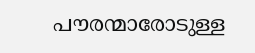പൗരന്മാരോടുള്ള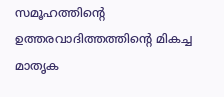സമൂഹത്തിന്റെ ഉത്തരവാദിത്തത്തിന്റെ മികച്ച മാതൃക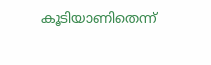കൂടിയാണിതെന്ന്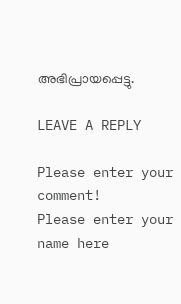അഭിപ്രായപ്പെട്ടു.

LEAVE A REPLY

Please enter your comment!
Please enter your name here